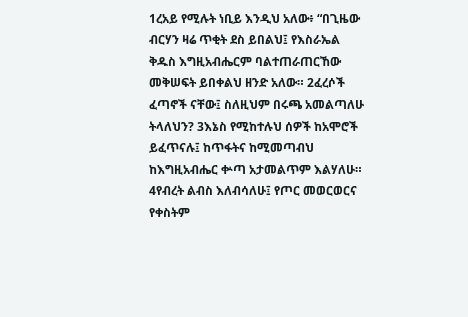1ረአይ የሚሉት ነቢይ እንዲህ አለው፥ “በጊዜው ብርሃን ዛሬ ጥቂት ደስ ይበልህ፤ የእስራኤል ቅዱስ እግዚአብሔርም ባልተጠራጠርኸው መቅሠፍት ይበቀልህ ዘንድ አለው። 2ፈረሶች ፈጣኖች ናቸው፤ ስለዚህም በሩጫ አመልጣለሁ ትላለህን? 3እኔስ የሚከተሉህ ሰዎች ከአሞሮች ይፈጥናሉ፤ ከጥፋትና ከሚመጣብህ ከእግዚአብሔር ቍጣ አታመልጥም እልሃለሁ። 4የብረት ልብስ እለብሳለሁ፤ የጦር መወርወርና የቀስትም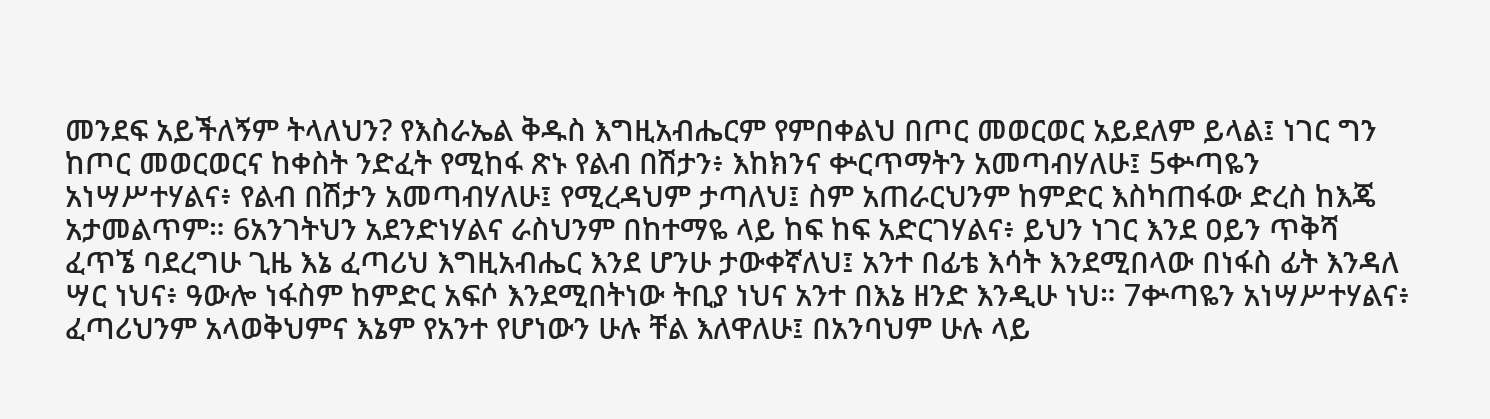መንደፍ አይችለኝም ትላለህን? የእስራኤል ቅዱስ እግዚአብሔርም የምበቀልህ በጦር መወርወር አይደለም ይላል፤ ነገር ግን ከጦር መወርወርና ከቀስት ንድፈት የሚከፋ ጽኑ የልብ በሽታን፥ እከክንና ቍርጥማትን አመጣብሃለሁ፤ 5ቍጣዬን አነሣሥተሃልና፥ የልብ በሽታን አመጣብሃለሁ፤ የሚረዳህም ታጣለህ፤ ስም አጠራርህንም ከምድር እስካጠፋው ድረስ ከእጄ አታመልጥም። 6አንገትህን አደንድነሃልና ራስህንም በከተማዬ ላይ ከፍ ከፍ አድርገሃልና፥ ይህን ነገር እንደ ዐይን ጥቅሻ ፈጥኜ ባደረግሁ ጊዜ እኔ ፈጣሪህ እግዚአብሔር እንደ ሆንሁ ታውቀኛለህ፤ አንተ በፊቴ እሳት እንደሚበላው በነፋስ ፊት እንዳለ ሣር ነህና፥ ዓውሎ ነፋስም ከምድር አፍሶ እንደሚበትነው ትቢያ ነህና አንተ በእኔ ዘንድ እንዲሁ ነህ። 7ቍጣዬን አነሣሥተሃልና፥ ፈጣሪህንም አላወቅህምና እኔም የአንተ የሆነውን ሁሉ ቸል እለዋለሁ፤ በአንባህም ሁሉ ላይ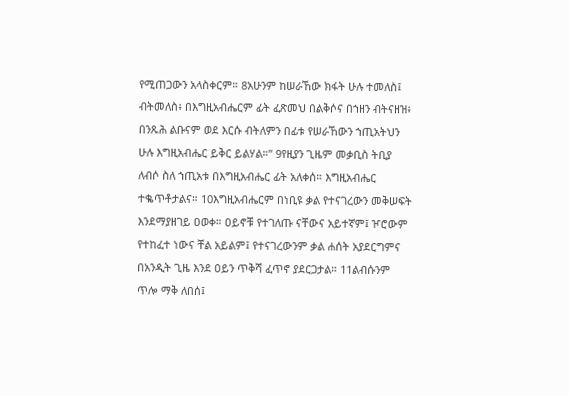የሚጠጋውን አላስቀርም። 8አሁንም ከሠራኸው ክፋት ሁሉ ተመለስ፤ ብትመለስ፥ በእግዚአብሔርም ፊት ፈጽመህ በልቅሶና በኀዘን ብትናዘዝ፥ በንጹሕ ልቡናም ወደ እርሱ ብትለምን በፊቱ የሠራኸውን ኀጢአትህን ሁሉ እግዚአብሔር ይቅር ይልሃል።” 9የዚያን ጊዜም መቃቢስ ትቢያ ለብሶ ስለ ኀጢአቱ በእግዚአብሔር ፊት አለቀሰ። እግዚአብሔር ተቈጥቶታልና። 10እግዚአብሔርም በነቢዩ ቃል የተናገረውን መቅሠፍት እንደማያዘገይ ዐወቀ። ዐይኖቹ የተገለጡ ናቸውና አይተኛም፤ ዦሮውም የተከፈተ ነውና ቸል አይልም፤ የተናገረውንም ቃል ሐሰት አያደርግምና በአንዲት ጊዜ እንደ ዐይን ጥቅሻ ፈጥኖ ያደርጋታል። 11ልብሱንም ጥሎ ማቅ ለበሰ፤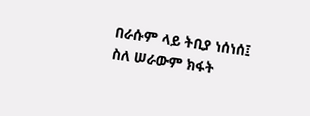በራሱም ላይ ትቢያ ነሰነሰ፤ ስለ ሠራውም ክፋት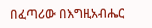በፈጣሪው በእግዚአብሔር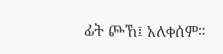ፊት ጮኸ፤ አለቀሰም።